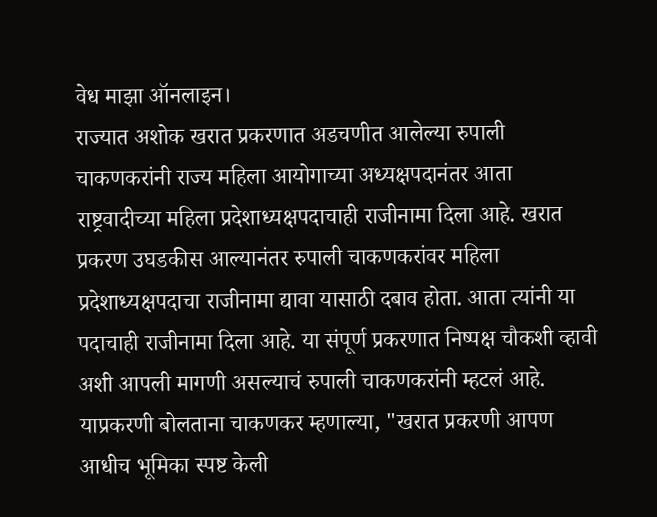वेध माझा ऑनलाइन।
राज्यात अशोक खरात प्रकरणात अडचणीत आलेल्या रुपाली चाकणकरांनी राज्य महिला आयोगाच्या अध्यक्षपदानंतर आता राष्ट्रवादीच्या महिला प्रदेशाध्यक्षपदाचाही राजीनामा दिला आहे. खरात प्रकरण उघडकीस आल्यानंतर रुपाली चाकणकरांवर महिला प्रदेशाध्यक्षपदाचा राजीनामा द्यावा यासाठी दबाव होता. आता त्यांनी या पदाचाही राजीनामा दिला आहे. या संपूर्ण प्रकरणात निष्पक्ष चौकशी व्हावी अशी आपली मागणी असल्याचं रुपाली चाकणकरांनी म्हटलं आहे.
याप्रकरणी बोलताना चाकणकर म्हणाल्या, "खरात प्रकरणी आपण आधीच भूमिका स्पष्ट केली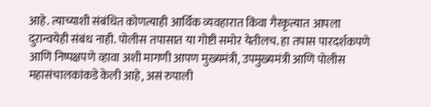आहे. त्याच्याशी संबंधित कोणत्याही आर्थिक व्यवहारात किंवा गैरकृत्यात आपला दुरान्वयेही संबंध नाही. पोलीस तपासात या गोष्टी समोर येतीलच. हा तपास पारदर्शकपणे आणि निष्पक्षपणे व्हावा अशी मागणी आपण मुख्यमंत्री, उपमुख्यमंत्री आणि पोलीस महासंचालकांकडे केली आहे, असं रुपाली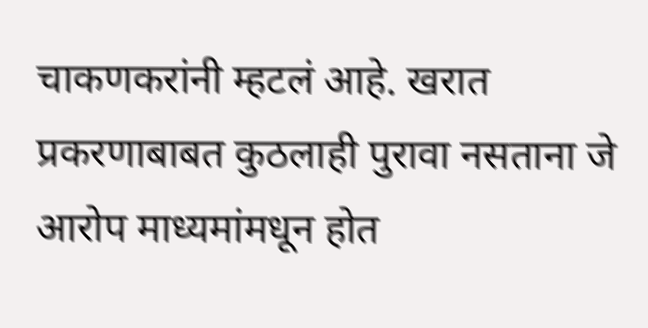चाकणकरांनी म्हटलं आहे. खरात प्रकरणाबाबत कुठलाही पुरावा नसताना जे आरोप माध्यमांमधून होत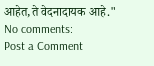आहेत,ते वेदनादायक आहे."
No comments:
Post a Comment